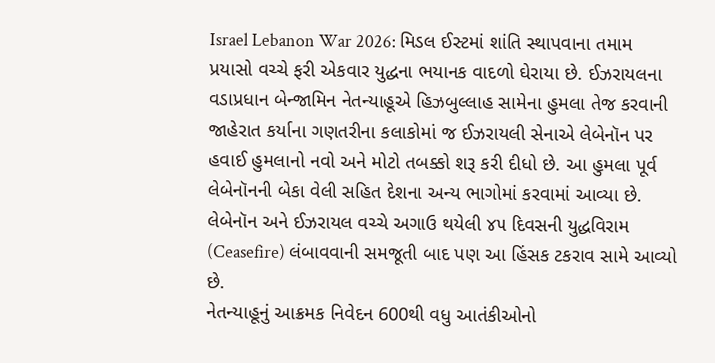Israel Lebanon War 2026: મિડલ ઈસ્ટમાં શાંતિ સ્થાપવાના તમામ પ્રયાસો વચ્ચે ફરી એકવાર યુદ્ધના ભયાનક વાદળો ઘેરાયા છે. ઈઝરાયલના વડાપ્રધાન બેન્જામિન નેતન્યાહૂએ હિઝબુલ્લાહ સામેના હુમલા તેજ કરવાની જાહેરાત કર્યાના ગણતરીના કલાકોમાં જ ઈઝરાયલી સેનાએ લેબેનૉન પર હવાઈ હુમલાનો નવો અને મોટો તબક્કો શરૂ કરી દીધો છે. આ હુમલા પૂર્વ લેબેનૉનની બેકા વેલી સહિત દેશના અન્ય ભાગોમાં કરવામાં આવ્યા છે. લેબેનૉન અને ઈઝરાયલ વચ્ચે અગાઉ થયેલી ૪૫ દિવસની યુદ્ધવિરામ (Ceasefire) લંબાવવાની સમજૂતી બાદ પણ આ હિંસક ટકરાવ સામે આવ્યો છે.
નેતન્યાહૂનું આક્રમક નિવેદન 600થી વધુ આતંકીઓનો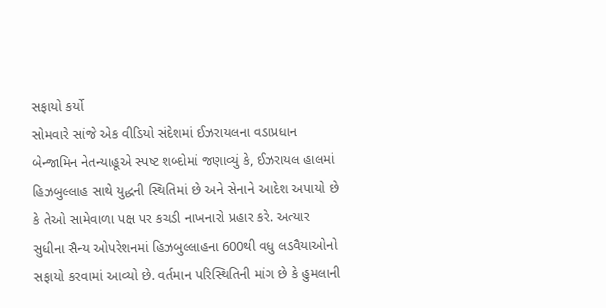સફાયો કર્યો
સોમવારે સાંજે એક વીડિયો સંદેશમાં ઈઝરાયલના વડાપ્રધાન બેન્જામિન નેતન્યાહૂએ સ્પષ્ટ શબ્દોમાં જણાવ્યું કે, ઈઝરાયલ હાલમાં હિઝબુલ્લાહ સાથે યુદ્ધની સ્થિતિમાં છે અને સેનાને આદેશ અપાયો છે કે તેઓ સામેવાળા પક્ષ પર કચડી નાખનારો પ્રહાર કરે. અત્યાર સુધીના સૈન્ય ઓપરેશનમાં હિઝબુલ્લાહના 600થી વધુ લડવૈયાઓનો સફાયો કરવામાં આવ્યો છે. વર્તમાન પરિસ્થિતિની માંગ છે કે હુમલાની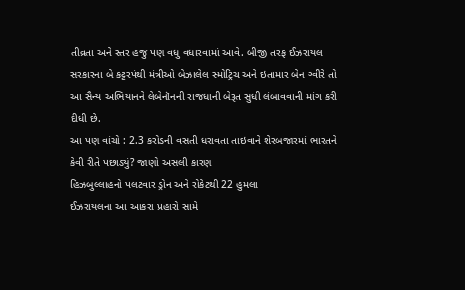તીવ્રતા અને સ્તર હજુ પણ વધુ વધારવામાં આવે. બીજી તરફ ઈઝરાયલ સરકારના બે કટ્ટરપંથી મંત્રીઓ બેઝાલેલ સ્મોટ્રિચ અને ઇતામાર બેન ગ્વીરે તો આ સૈન્ય અભિયાનને લેબેનૉનની રાજધાની બેરૂત સુધી લંબાવવાની માંગ કરી દીધી છે.
આ પણ વાંચો : 2.3 કરોડની વસતી ધરાવતા તાઇવાને શેરબજારમાં ભારતને કેવી રીતે પછાડ્યું? જાણો અસલી કારણ
હિઝબુલ્લાહનો પલટવાર ડ્રોન અને રોકેટથી 22 હુમલા
ઈઝરાયલના આ આકરા પ્રહારો સામે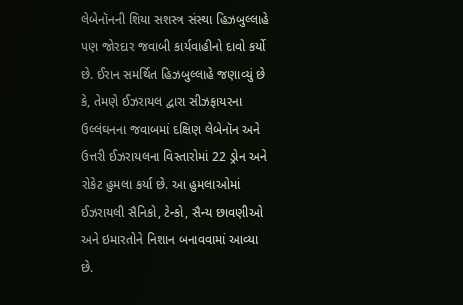લેબેનૉનની શિયા સશસ્ત્ર સંસ્થા હિઝબુલ્લાહે પણ જોરદાર જવાબી કાર્યવાહીનો દાવો કર્યો છે. ઈરાન સમર્થિત હિઝબુલ્લાહે જણાવ્યું છે કે, તેમણે ઈઝરાયલ દ્વારા સીઝફાયરના ઉલ્લંઘનના જવાબમાં દક્ષિણ લેબેનૉન અને ઉત્તરી ઈઝરાયલના વિસ્તારોમાં 22 ડ્રોન અને રોકેટ હુમલા કર્યા છે. આ હુમલાઓમાં ઈઝરાયલી સૈનિકો, ટેન્કો, સૈન્ય છાવણીઓ અને ઇમારતોને નિશાન બનાવવામાં આવ્યા છે.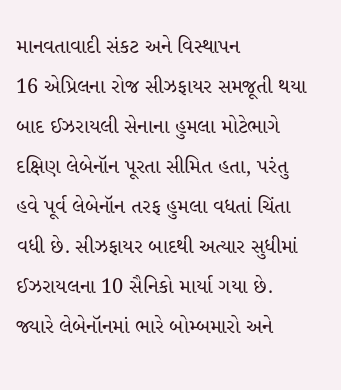માનવતાવાદી સંકટ અને વિસ્થાપન
16 એપ્રિલના રોજ સીઝફાયર સમજૂતી થયા બાદ ઈઝરાયલી સેનાના હુમલા મોટેભાગે દક્ષિણ લેબેનૉન પૂરતા સીમિત હતા, પરંતુ હવે પૂર્વ લેબેનૉન તરફ હુમલા વધતાં ચિંતા વધી છે. સીઝફાયર બાદથી અત્યાર સુધીમાં ઈઝરાયલના 10 સૈનિકો માર્યા ગયા છે. જ્યારે લેબેનૉનમાં ભારે બોમ્બમારો અને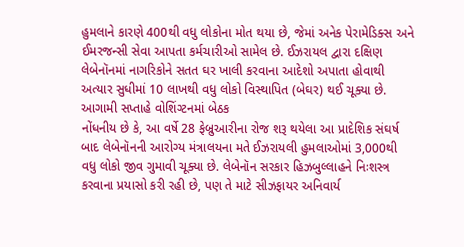હુમલાને કારણે 400થી વધુ લોકોના મોત થયા છે, જેમાં અનેક પેરામેડિક્સ અને ઈમરજન્સી સેવા આપતા કર્મચારીઓ સામેલ છે. ઈઝરાયલ દ્વારા દક્ષિણ લેબેનૉનમાં નાગરિકોને સતત ઘર ખાલી કરવાના આદેશો અપાતા હોવાથી અત્યાર સુધીમાં 10 લાખથી વધુ લોકો વિસ્થાપિત (બેઘર) થઈ ચૂક્યા છે.
આગામી સપ્તાહે વોશિંગ્ટનમાં બેઠક
નોંધનીય છે કે, આ વર્ષે 28 ફેબ્રુઆરીના રોજ શરૂ થયેલા આ પ્રાદેશિક સંઘર્ષ બાદ લેબેનૉનની આરોગ્ય મંત્રાલયના મતે ઈઝરાયલી હુમલાઓમાં 3,000થી વધુ લોકો જીવ ગુમાવી ચૂક્યા છે. લેબેનૉન સરકાર હિઝબુલ્લાહને નિઃશસ્ત્ર કરવાના પ્રયાસો કરી રહી છે, પણ તે માટે સીઝફાયર અનિવાર્ય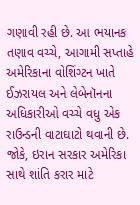ગણાવી રહી છે. આ ભયાનક તણાવ વચ્ચે, આગામી સપ્તાહે અમેરિકાના વોશિંગ્ટન ખાતે ઈઝરાયલ અને લેબેનૉનના અધિકારીઓ વચ્ચે વધુ એક રાઉન્ડની વાટાઘાટો થવાની છે. જોકે, ઇરાન સરકાર અમેરિકા સાથે શાંતિ કરાર માટે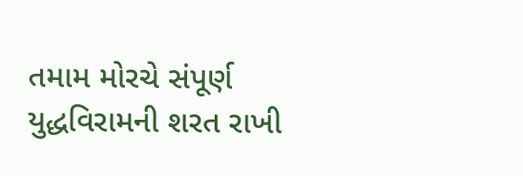તમામ મોરચે સંપૂર્ણ યુદ્ધવિરામની શરત રાખી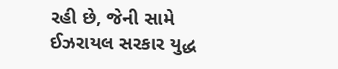રહી છે, જેની સામે ઈઝરાયલ સરકાર યુદ્ધ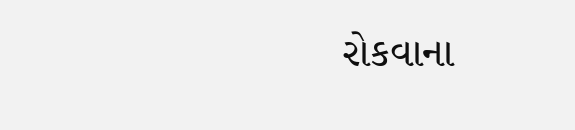રોકવાના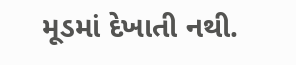મૂડમાં દેખાતી નથી.